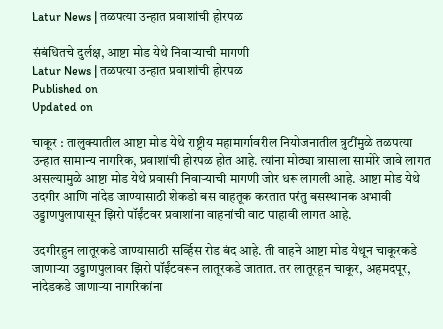Latur News | तळपत्या उन्हात प्रवाशांची होरपळ

संबंधितचे दुर्लक्ष, आष्टा मोड येथे निवाऱ्याची मागणी
Latur News | तळपत्या उन्हात प्रवाशांची होरपळ
Published on
Updated on

चाकूर : तालुक्यातील आष्टा मोड येथे राष्ट्रीय महामार्गावरील नियोजनातील त्रुटींमुळे तळपत्या उन्हात सामान्य नागरिक, प्रवाशांची होरपळ होत आहे. त्यांना मोठ्या त्रासाला सामोरे जावे लागत असल्यामुळे आष्टा मोड येथे प्रवासी निवाऱ्याची मागणी जोर धरू लागली आहे. आष्टा मोड येथे उदगीर आणि नांदेड जाण्यासाठी शेकडो बस वाहतूक करतात परंतु बसस्थानक अभावी उड्डाणपुलापासून झिरो पॉईंटवर प्रवाशांना वाहनांची वाट पाहावी लागत आहे.

उदगीरहुन लातूरकडे जाण्यासाठी सर्व्हिस रोड बंद आहे. ती वाहने आष्टा मोड येथून चाकूरकडे जाणाऱ्या उड्डाणपुलावर झिरो पॉईंटवरून लातूरकडे जातात. तर लातूरहून चाकूर, अहमदपूर, नांदेडकडे जाणाऱ्या नागरिकांना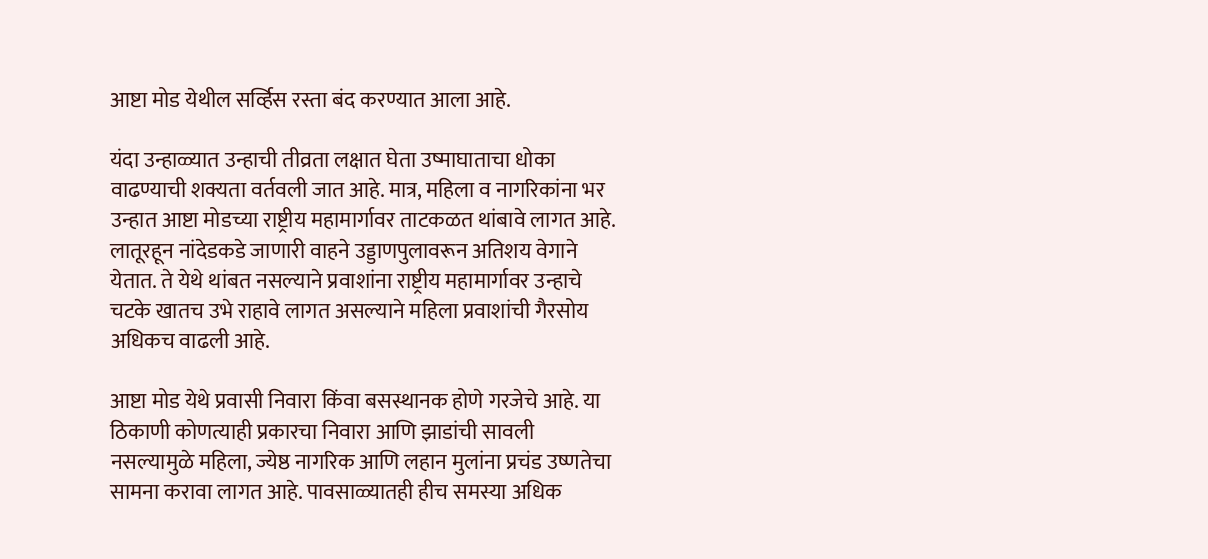आष्टा मोड येथील सर्व्हिस रस्ता बंद करण्यात आला आहे.

यंदा उन्हाळ्यात उन्हाची तीव्रता लक्षात घेता उष्माघाताचा धोका वाढण्याची शक्यता वर्तवली जात आहे. मात्र, महिला व नागरिकांना भर उन्हात आष्टा मोडच्या राष्ट्रीय महामार्गावर ताटकळत थांबावे लागत आहे. लातूरहून नांदेडकडे जाणारी वाहने उड्डाणपुलावरून अतिशय वेगाने येतात. ते येथे थांबत नसल्याने प्रवाशांना राष्ट्रीय महामार्गावर उन्हाचे चटके खातच उभे राहावे लागत असल्याने महिला प्रवाशांची गैरसोय अधिकच वाढली आहे.

आष्टा मोड येथे प्रवासी निवारा किंवा बसस्थानक होणे गरजेचे आहे. या ठिकाणी कोणत्याही प्रकारचा निवारा आणि झाडांची सावली नसल्यामुळे महिला, ज्येष्ठ नागरिक आणि लहान मुलांना प्रचंड उष्णतेचा सामना करावा लागत आहे. पावसाळ्यातही हीच समस्या अधिक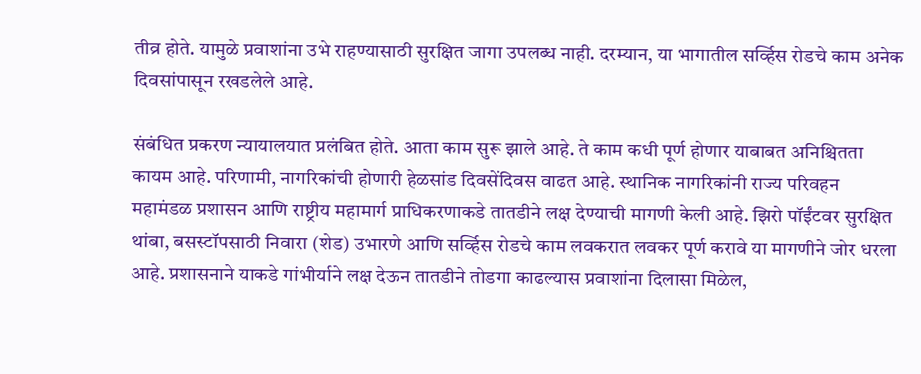तीव्र होते. यामुळे प्रवाशांना उभे राहण्यासाठी सुरक्षित जागा उपलब्ध नाही. दरम्यान, या भागातील सर्व्हिस रोडचे काम अनेक दिवसांपासून रखडलेले आहे.

संबंधित प्रकरण न्यायालयात प्रलंबित होते. आता काम सुरू झाले आहे. ते काम कधी पूर्ण होणार याबाबत अनिश्चितता कायम आहे. परिणामी, नागरिकांची होणारी हेळसांड दिवसेंदिवस वाढत आहे. स्थानिक नागरिकांनी राज्य परिवहन महामंडळ प्रशासन आणि राष्ट्रीय महामार्ग प्राधिकरणाकडे तातडीने लक्ष देण्याची मागणी केली आहे. झिरो पॉईंटवर सुरक्षित थांबा, बसस्टॉपसाठी निवारा (शेड) उभारणे आणि सर्व्हिस रोडचे काम लवकरात लवकर पूर्ण करावे या मागणीने जोर धरला आहे. प्रशासनाने याकडे गांभीर्याने लक्ष देऊन तातडीने तोडगा काढल्यास प्रवाशांना दिलासा मिळेल,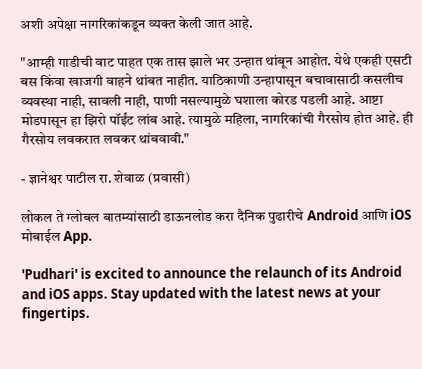अशी अपेक्षा नागरिकांकडून व्यक्त केली जात आहे.

"आम्ही गाडीची वाट पाहत एक तास झाले भर उन्हात थांबून आहोत. येथे एकही एसटी बस किंवा खाजगी वाहने थांबत नाहीत. याठिकाणी उन्हापासून बचावासाठी कसलीच व्यवस्था नाही, सावली नाही, पाणी नसल्यामुळे घशाला कोरड पडली आहे. आष्टा मोडपासून हा झिरो पॉईंट लांब आहे. त्यामुळे महिला, नागरिकांची गैरसोय होत आहे. ही गैरसोय लवकरात लवकर थांबवावी."

- ज्ञानेश्वर पाटील रा. शेवाळ (प्रवासी)

लोकल ते ग्लोबल बातम्यांसाठी डाऊनलोड करा दैनिक पुढारीचे Android आणि iOS मोबाईल App.

'Pudhari' is excited to announce the relaunch of its Android and iOS apps. Stay updated with the latest news at your fingertips.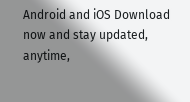Android and iOS Download now and stay updated, anytime,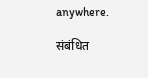anywhere.

संबंधित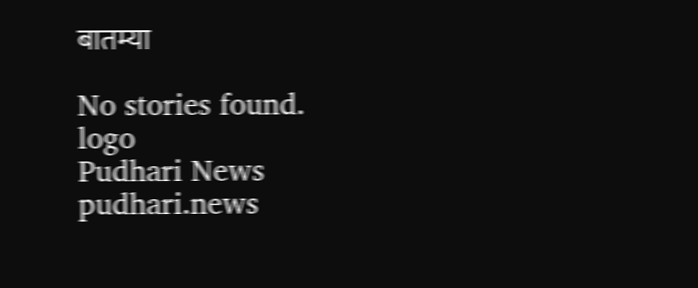बातम्या

No stories found.
logo
Pudhari News
pudhari.news